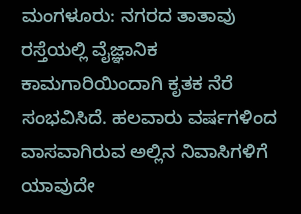ಮಂಗಳೂರು: ನಗರದ ತಾತಾವು ರಸ್ತೆಯಲ್ಲಿ ವೈಜ್ಞಾನಿಕ ಕಾಮಗಾರಿಯಿಂದಾಗಿ ಕೃತಕ ನೆರೆ ಸಂಭವಿಸಿದೆ. ಹಲವಾರು ವರ್ಷಗಳಿಂದ ವಾಸವಾಗಿರುವ ಅಲ್ಲಿನ ನಿವಾಸಿಗಳಿಗೆ ಯಾವುದೇ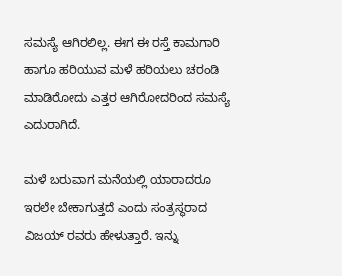ಸಮಸ್ಯೆ ಆಗಿರಲಿಲ್ಲ. ಈಗ ಈ ರಸ್ತೆ ಕಾಮಗಾರಿ ಹಾಗೂ ಹರಿಯುವ ಮಳೆ ಹರಿಯಲು ಚರಂಡಿ ಮಾಡಿರೋದು ಎತ್ತರ ಆಗಿರೋದರಿಂದ ಸಮಸ್ಯೆ ಎದುರಾಗಿದೆ.

ಮಳೆ ಬರುವಾಗ ಮನೆಯಲ್ಲಿ ಯಾರಾದರೂ ಇರಲೇ ಬೇಕಾಗುತ್ತದೆ ಎಂದು ಸಂತ್ರಸ್ಥರಾದ ವಿಜಯ್ ರವರು ಹೇಳುತ್ತಾರೆ. ಇನ್ನು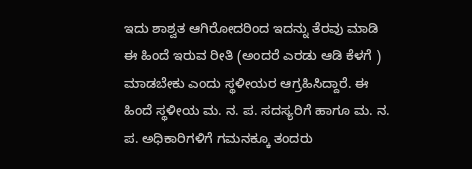ಇದು ಶಾಶ್ವತ ಆಗಿರೋದರಿಂದ ಇದನ್ನು ತೆರವು ಮಾಡಿ ಈ ಹಿಂದೆ ಇರುವ ರೀತಿ (ಅಂದರೆ ಎರಡು ಆಡಿ ಕೆಳಗೆ ) ಮಾಡಬೇಕು ಎಂದು ಸ್ಥಳೀಯರ ಆಗ್ರಹಿಸಿದ್ದಾರೆ. ಈ ಹಿಂದೆ ಸ್ಥಳೀಯ ಮ. ನ. ಪ. ಸದಸ್ಯರಿಗೆ ಹಾಗೂ ಮ. ನ. ಪ. ಅಧಿಕಾರಿಗಳಿಗೆ ಗಮನಕ್ಕೂ ತಂದರು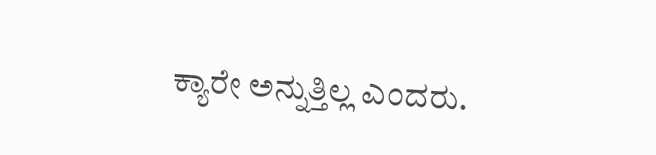ಕ್ಯಾರೇ ಅನ್ನುತ್ತಿಲ್ಲ ಎಂದರು.